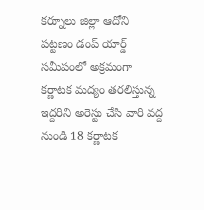కర్నూలు జిల్లా ఆదోని పట్టణం డంప్ యార్డ్ సమీపంలో అక్రమంగా కర్ణాటక మద్యం తరలిస్తున్న ఇద్దరిని అరెస్టు చేసి వారి వద్ద నుండి 18 కర్ణాటక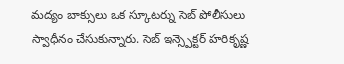మద్యం బాక్సులు ఒక స్కూటర్ను సెబ్ పోలీసులు స్వాధీనం చేసుకున్నారు. సెబ్ ఇన్స్పెక్టర్ హరికృష్ణ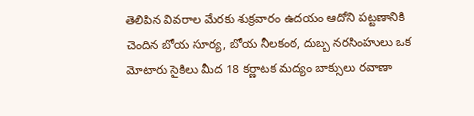తెలిపిన వివరాల మేరకు శుక్రవారం ఉదయం ఆదోని పట్టణానికి చెందిన బోయ సూర్య, బోయ నీలకంఠ, దుబ్బ నరసింహులు ఒక మోటారు సైకిలు మీద 18 కర్ణాటక మద్యం బాక్సులు రవాణా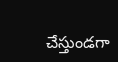చేస్తుండగా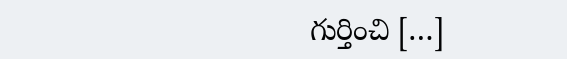గుర్తించి […]